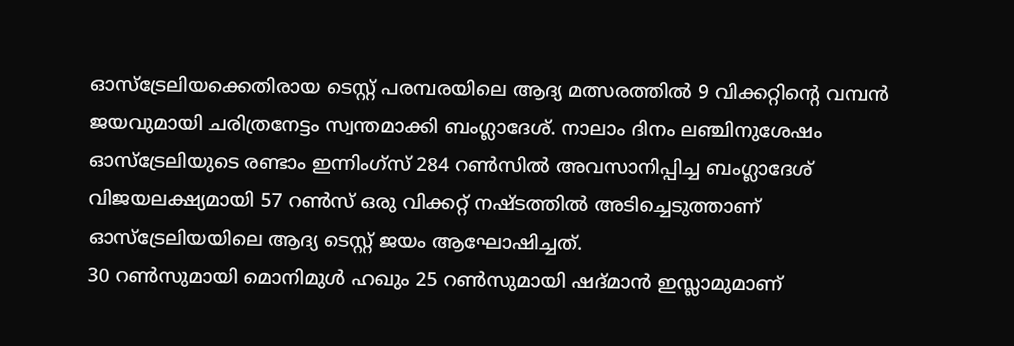ഓസ്ട്രേലിയക്കെതിരായ ടെസ്റ്റ് പരമ്പരയിലെ ആദ്യ മത്സരത്തിൽ 9 വിക്കറ്റിന്റെ വമ്പൻ ജയവുമായി ചരിത്രനേട്ടം സ്വന്തമാക്കി ബംഗ്ലാദേശ്. നാലാം ദിനം ലഞ്ചിനുശേഷം ഓസ്ട്രേലിയുടെ രണ്ടാം ഇന്നിംഗ്സ് 284 റൺസിൽ അവസാനിപ്പിച്ച ബംഗ്ലാദേശ് വിജയലക്ഷ്യമായി 57 റൺസ് ഒരു വിക്കറ്റ് നഷ്ടത്തിൽ അടിച്ചെടുത്താണ് ഓസ്ട്രേലിയയിലെ ആദ്യ ടെസ്റ്റ് ജയം ആഘോഷിച്ചത്.
30 റൺസുമായി മൊനിമുൾ ഹഖും 25 റൺസുമായി ഷദ്മാൻ ഇസ്ലാമുമാണ്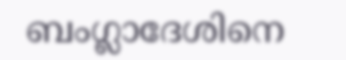ബംഗ്ലാദേശിനെ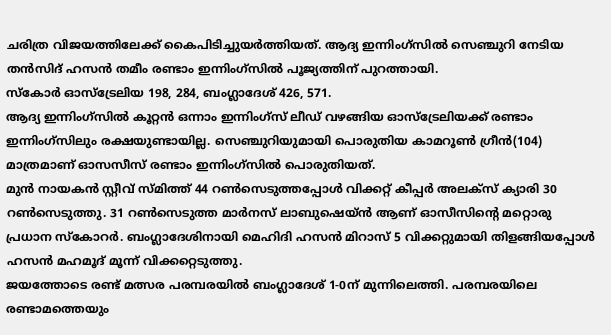ചരിത്ര വിജയത്തിലേക്ക് കൈപിടിച്ചുയർത്തിയത്. ആദ്യ ഇന്നിംഗ്സിൽ സെഞ്ചുറി നേടിയ തൻസിദ് ഹസൻ തമീം രണ്ടാം ഇന്നിംഗ്സിൽ പൂജ്യത്തിന് പുറത്തായി.
സ്കോർ ഓസ്ട്രേലിയ 198, 284, ബംഗ്ലാദേശ് 426, 571.
ആദ്യ ഇന്നിംഗ്സിൽ കൂറ്റൻ ഒന്നാം ഇന്നിംഗ്സ് ലീഡ് വഴങ്ങിയ ഓസ്ട്രേലിയക്ക് രണ്ടാം ഇന്നിംഗ്സിലും രക്ഷയുണ്ടായില്ല. സെഞ്ചുറിയുമായി പൊരുതിയ കാമറൂൺ ഗ്രീൻ(104) മാത്രമാണ് ഓസസീസ് രണ്ടാം ഇന്നിംഗ്സിൽ പൊരുതിയത്.
മുൻ നായകൻ സ്റ്റീവ് സ്മിത്ത് 44 റൺസെടുത്തപ്പോൾ വിക്കറ്റ് കീപ്പർ അലക്സ് ക്യാരി 30 റൺസെടുത്തു. 31 റൺസെടുത്ത മാർനസ് ലാബുഷെയ്ൻ ആണ് ഓസീസിന്റെ മറ്റൊരു പ്രധാന സ്കോറർ. ബംഗ്ലാദേശിനായി മെഹിദി ഹസൻ മിറാസ് 5 വിക്കറ്റുമായി തിളങ്ങിയപ്പോൾ ഹസൻ മഹമൂദ് മൂന്ന് വിക്കറ്റെടുത്തു.
ജയത്തോടെ രണ്ട് മത്സര പരമ്പരയിൽ ബംഗ്ലാദേശ് 1-0ന് മുന്നിലെത്തി. പരമ്പരയിലെ രണ്ടാമത്തെയും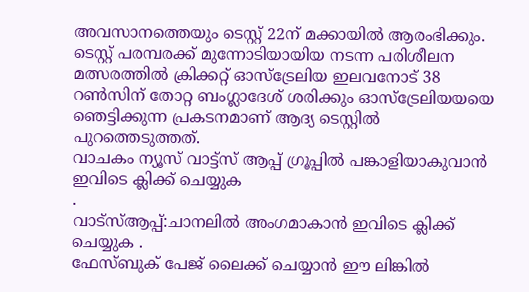അവസാനത്തെയും ടെസ്റ്റ് 22ന് മക്കായിൽ ആരംഭിക്കും. ടെസ്റ്റ് പരമ്പരക്ക് മുന്നോടിയായിയ നടന്ന പരിശീലന മത്സരത്തിൽ ക്രിക്കറ്റ് ഓസ്ട്രേലിയ ഇലവനോട് 38 റൺസിന് തോറ്റ ബംഗ്ലാദേശ് ശരിക്കും ഓസ്ട്രേലിയയയെ ഞെട്ടിക്കുന്ന പ്രകടനമാണ് ആദ്യ ടെസ്റ്റിൽ പുറത്തെടുത്തത്.
വാചകം ന്യൂസ് വാട്ട്സ് ആപ്പ് ഗ്രൂപ്പിൽ പങ്കാളിയാകുവാൻ
ഇവിടെ ക്ലിക്ക് ചെയ്യുക
.
വാട്സ്ആപ്പ്:ചാനലിൽ അംഗമാകാൻ ഇവിടെ ക്ലിക്ക് ചെയ്യുക .
ഫേസ്ബുക് പേജ് ലൈക്ക് ചെയ്യാൻ ഈ ലിങ്കിൽ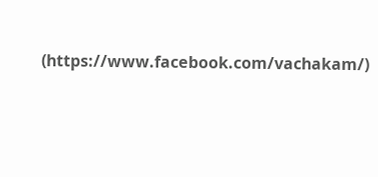(https://www.facebook.com/vachakam/)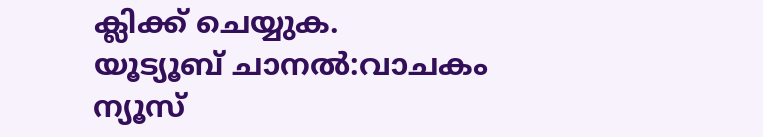ക്ലിക്ക് ചെയ്യുക.
യൂട്യൂബ് ചാനൽ:വാചകം ന്യൂസ്